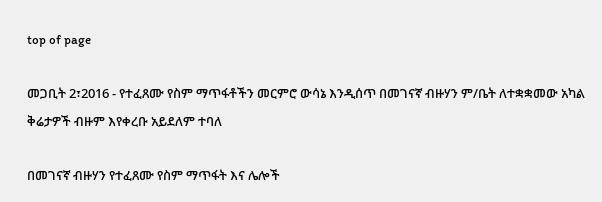top of page

መጋቢት 2፣2016 - የተፈጸሙ የስም ማጥፋቶችን መርምሮ ውሳኔ እንዲሰጥ በመገናኛ ብዙሃን ም/ቤት ለተቋቋመው አካል ቅሬታዎች ብዙም እየቀረቡ አይደለም ተባለ

በመገናኛ ብዙሃን የተፈጸሙ የስም ማጥፋት እና ሌሎች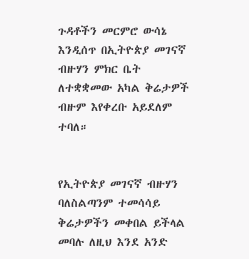ጉዳቶችን መርምሮ ውሳኔ እንዲሰጥ በኢትዮጵያ መገናኛ ብዙሃን ምክር ቤት ለተቋቋመው አካል ቅሬታዎች ብዙም እየቀረቡ አይደለም ተባለ።


የኢትዮጵያ መገናኛ ብዙሃን ባለስልጣንም ተመሳሳይ ቅሬታዎችን መቀበል ይችላል መባሉ ለዚህ እንደ አንድ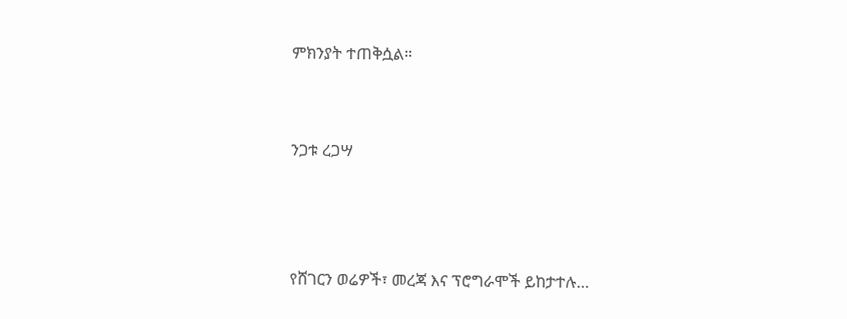ምክንያት ተጠቅሷል።


ንጋቱ ረጋሣ



የሸገርን ወሬዎች፣ መረጃ እና ፕሮግራሞች ይከታተሉ…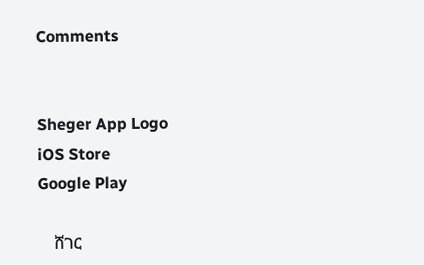Comments


Sheger App Logo
iOS Store
Google Play

    ሸገር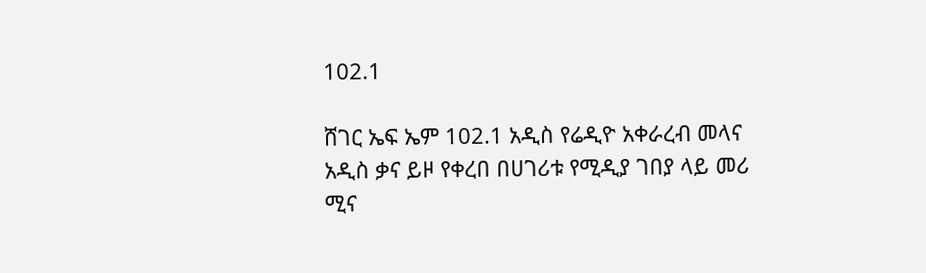102.1

ሸገር ኤፍ ኤም 102.1 አዲስ የሬዲዮ አቀራረብ መላና አዲስ ቃና ይዞ የቀረበ በሀገሪቱ የሚዲያ ገበያ ላይ መሪ ሚና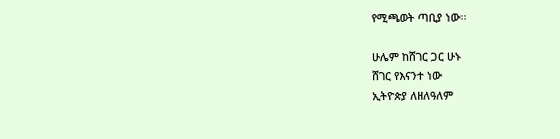የሚጫወት ጣቢያ ነው፡፡

ሁሌም ከሸገር ጋር ሁኑ
ሸገር የእናንተ ነው
ኢትዮጵያ ለዘለዓለም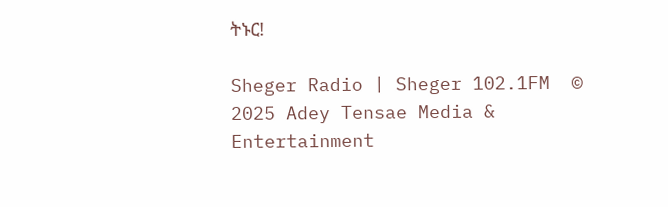ትኑር!

Sheger Radio | Sheger 102.1FM  © 2025 Adey Tensae Media & Entertainment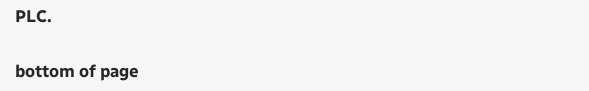PLC.

bottom of page